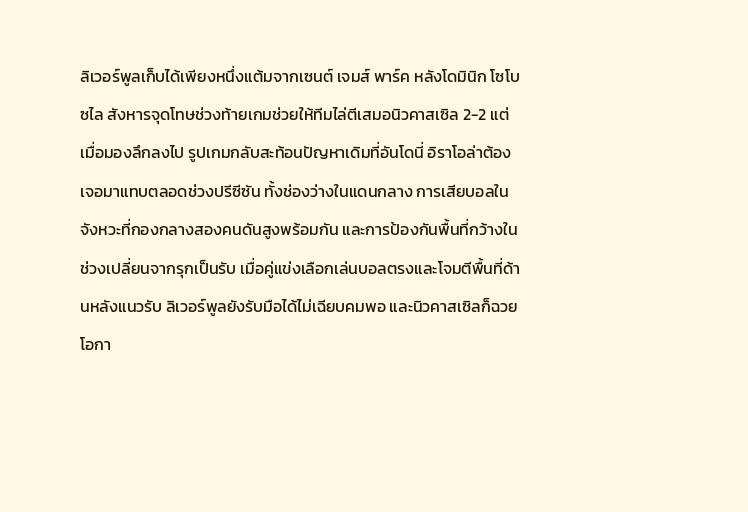ลิเวอร์พูลเก็บได้เพียงหนึ่งแต้มจากเซนต์ เจมส์ พาร์ค หลังโดมินิก โซโบซไล สังหารจุดโทษช่วงท้ายเกมช่วยให้ทีมไล่ตีเสมอนิวคาสเซิล 2-2 แต่เมื่อมองลึกลงไป รูปเกมกลับสะท้อนปัญหาเดิมที่อันโดนี่ อิราโอล่าต้องเจอมาแทบตลอดช่วงปรีซีซัน ทั้งช่องว่างในแดนกลาง การเสียบอลในจังหวะที่กองกลางสองคนดันสูงพร้อมกัน และการป้องกันพื้นที่กว้างในช่วงเปลี่ยนจากรุกเป็นรับ เมื่อคู่แข่งเลือกเล่นบอลตรงและโจมตีพื้นที่ด้านหลังแนวรับ ลิเวอร์พูลยังรับมือได้ไม่เฉียบคมพอ และนิวคาสเซิลก็ฉวยโอกา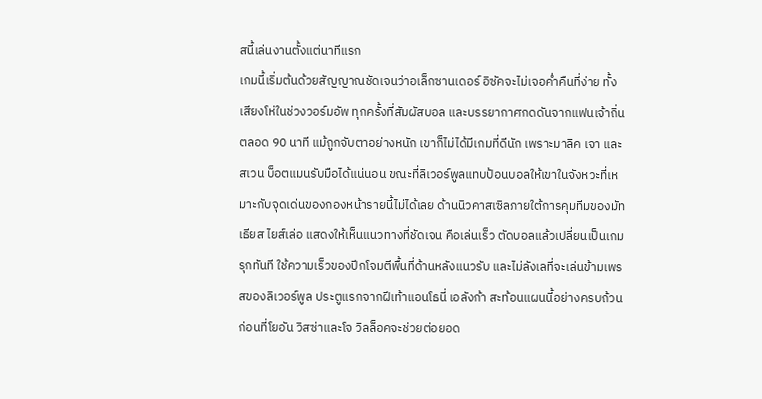สนี้เล่นงานตั้งแต่นาทีแรก
เกมนี้เริ่มต้นด้วยสัญญาณชัดเจนว่าอเล็กซานเดอร์ อิซัคจะไม่เจอค่ำคืนที่ง่าย ทั้งเสียงโห่ในช่วงวอร์มอัพ ทุกครั้งที่สัมผัสบอล และบรรยากาศกดดันจากแฟนเจ้าถิ่นตลอด 90 นาที แม้ถูกจับตาอย่างหนัก เขาก็ไม่ได้มีเกมที่ดีนัก เพราะมาลิค เจา และสเวน บ็อตแมนรับมือได้แน่นอน ขณะที่ลิเวอร์พูลแทบป้อนบอลให้เขาในจังหวะที่เหมาะกับจุดเด่นของกองหน้ารายนี้ไม่ได้เลย ด้านนิวคาสเซิลภายใต้การคุมทีมของมัทเธียส ไยส์เล่อ แสดงให้เห็นแนวทางที่ชัดเจน คือเล่นเร็ว ตัดบอลแล้วเปลี่ยนเป็นเกมรุกทันที ใช้ความเร็วของปีกโจมตีพื้นที่ด้านหลังแนวรับ และไม่ลังเลที่จะเล่นข้ามเพรสของลิเวอร์พูล ประตูแรกจากฝีเท้าแอนโธนี่ เอลังก้า สะท้อนแผนนี้อย่างครบถ้วน ก่อนที่โยอัน วิสซ่าและโจ วิลล็อคจะช่วยต่อยอด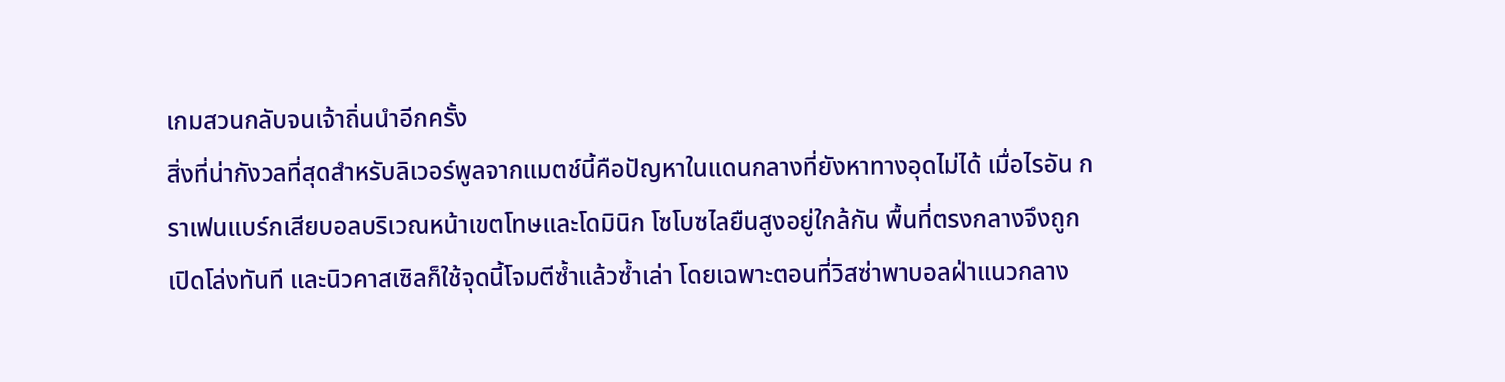เกมสวนกลับจนเจ้าถิ่นนำอีกครั้ง
สิ่งที่น่ากังวลที่สุดสำหรับลิเวอร์พูลจากแมตช์นี้คือปัญหาในแดนกลางที่ยังหาทางอุดไม่ได้ เมื่อไรอัน กราเฟนแบร์กเสียบอลบริเวณหน้าเขตโทษและโดมินิก โซโบซไลยืนสูงอยู่ใกล้กัน พื้นที่ตรงกลางจึงถูกเปิดโล่งทันที และนิวคาสเซิลก็ใช้จุดนี้โจมตีซ้ำแล้วซ้ำเล่า โดยเฉพาะตอนที่วิสซ่าพาบอลฝ่าแนวกลาง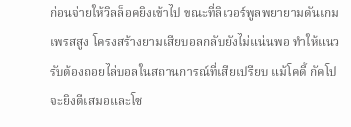ก่อนจ่ายให้วิลล็อคยิงเข้าไป ขณะที่ลิเวอร์พูลพยายามดันเกมเพรสสูง โครงสร้างยามเสียบอลกลับยังไม่แน่นพอ ทำให้แนวรับต้องถอยไล่บอลในสถานการณ์ที่เสียเปรียบ แม้โคดี้ กัคโปจะยิงตีเสมอและโซ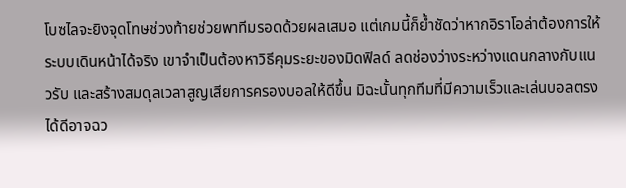โบซไลจะยิงจุดโทษช่วงท้ายช่วยพาทีมรอดด้วยผลเสมอ แต่เกมนี้ก็ย้ำชัดว่าหากอิราโอล่าต้องการให้ระบบเดินหน้าได้จริง เขาจำเป็นต้องหาวิธีคุมระยะของมิดฟิลด์ ลดช่องว่างระหว่างแดนกลางกับแนวรับ และสร้างสมดุลเวลาสูญเสียการครองบอลให้ดีขึ้น มิฉะนั้นทุกทีมที่มีความเร็วและเล่นบอลตรงได้ดีอาจฉว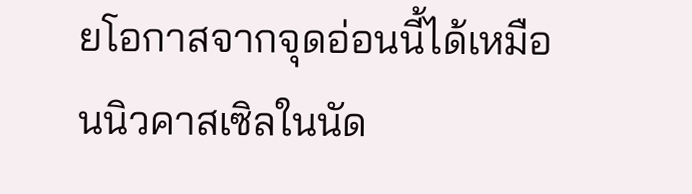ยโอกาสจากจุดอ่อนนี้ได้เหมือนนิวคาสเซิลในนัด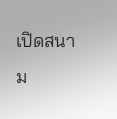เปิดสนาม